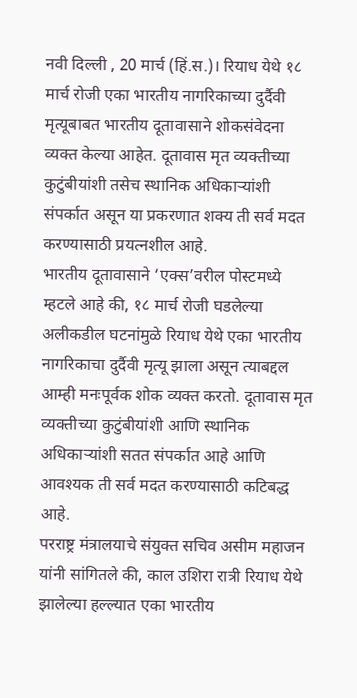नवी दिल्ली , 20 मार्च (हिं.स.)। रियाध येथे १८ मार्च रोजी एका भारतीय नागरिकाच्या दुर्दैवी मृत्यूबाबत भारतीय दूतावासाने शोकसंवेदना व्यक्त केल्या आहेत. दूतावास मृत व्यक्तीच्या कुटुंबीयांशी तसेच स्थानिक अधिकाऱ्यांशी संपर्कात असून या प्रकरणात शक्य ती सर्व मदत करण्यासाठी प्रयत्नशील आहे.
भारतीय दूतावासाने ‘एक्स’वरील पोस्टमध्ये म्हटले आहे की, १८ मार्च रोजी घडलेल्या अलीकडील घटनांमुळे रियाध येथे एका भारतीय नागरिकाचा दुर्दैवी मृत्यू झाला असून त्याबद्दल आम्ही मनःपूर्वक शोक व्यक्त करतो. दूतावास मृत व्यक्तीच्या कुटुंबीयांशी आणि स्थानिक अधिकाऱ्यांशी सतत संपर्कात आहे आणि आवश्यक ती सर्व मदत करण्यासाठी कटिबद्ध आहे.
परराष्ट्र मंत्रालयाचे संयुक्त सचिव असीम महाजन यांनी सांगितले की, काल उशिरा रात्री रियाध येथे झालेल्या हल्ल्यात एका भारतीय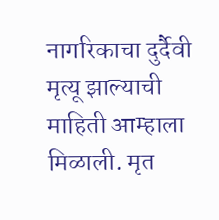नागरिकाचा दुर्दैवी मृत्यू झाल्याची माहिती आम्हाला मिळाली. मृत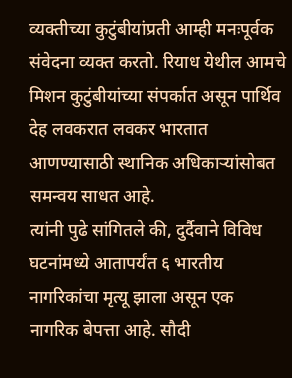व्यक्तीच्या कुटुंबीयांप्रती आम्ही मनःपूर्वक संवेदना व्यक्त करतो. रियाध येथील आमचे मिशन कुटुंबीयांच्या संपर्कात असून पार्थिव देह लवकरात लवकर भारतात आणण्यासाठी स्थानिक अधिकाऱ्यांसोबत समन्वय साधत आहे.
त्यांनी पुढे सांगितले की, दुर्दैवाने विविध घटनांमध्ये आतापर्यंत ६ भारतीय नागरिकांचा मृत्यू झाला असून एक नागरिक बेपत्ता आहे. सौदी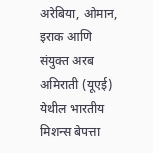अरेबिया, ओमान, इराक आणि संयुक्त अरब अमिराती (यूएई) येथील भारतीय मिशन्स बेपत्ता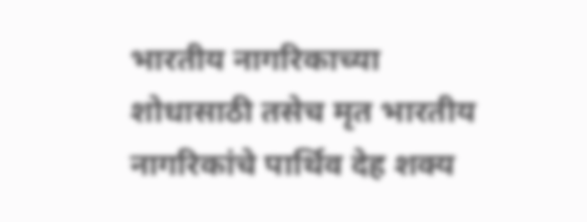भारतीय नागरिकाच्या शोधासाठी तसेच मृत भारतीय नागरिकांचे पार्थिव देह शक्य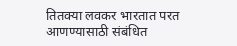तितक्या लवकर भारतात परत आणण्यासाठी संबंधित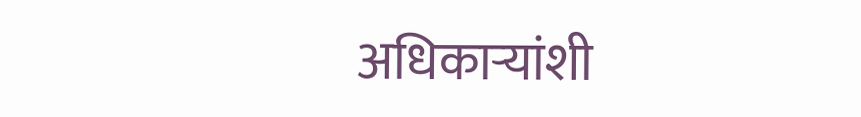अधिकाऱ्यांशी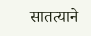सातत्याने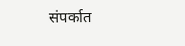संपर्कात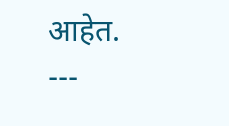आहेत.
---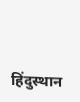हिंदुस्थान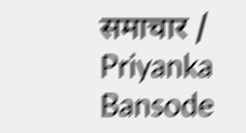समाचार / Priyanka Bansode